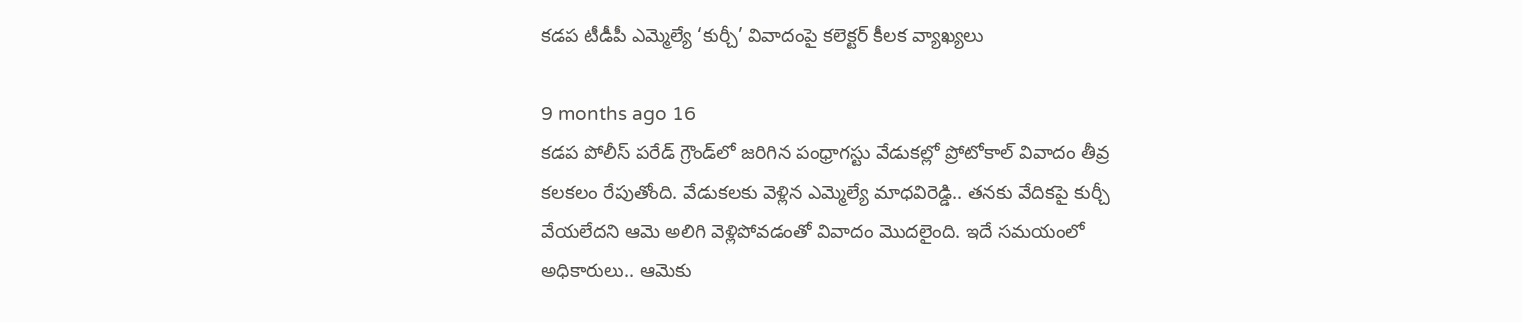కడప టీడీపీ ఎమ్మెల్యే ‘కుర్చీ’ వివాదంపై కలెక్టర్ కీలక వ్యాఖ్యలు

9 months ago 16
కడప పోలీస్ పరేడ్ గ్రౌండ్‌లో జరిగిన పంధ్రాగస్టు వేడుకల్లో ప్రోటోకాల్ వివాదం తీవ్ర కలకలం రేపుతోంది. వేడుకలకు వెళ్లిన ఎమ్మెల్యే మాధవిరెడ్డి.. తనకు వేదికపై కుర్చీ వేయలేదని ఆమె అలిగి వెళ్లిపోవడంతో వివాదం మొదలైంది. ఇదే సమయంలో అధికారులు.. ఆమెకు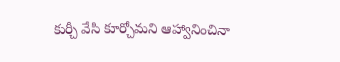కుర్చీ వేసి కూర్చోమని ఆహ్వానించినా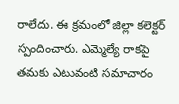రాలేదు. ఈ క్రమంలో జిల్లా కలెక్టర్ స్పందించారు. ఎమ్మెల్యే రాకపై తమకు ఎటువంటి సమాచారం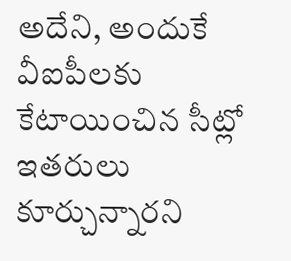అదేని, అందుకే వీఐపీలకు కేటాయించిన సీట్లో ఇతరులు కూర్చున్నారని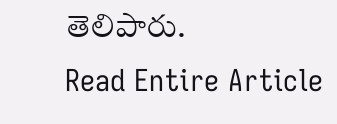తెలిపారు.
Read Entire Article